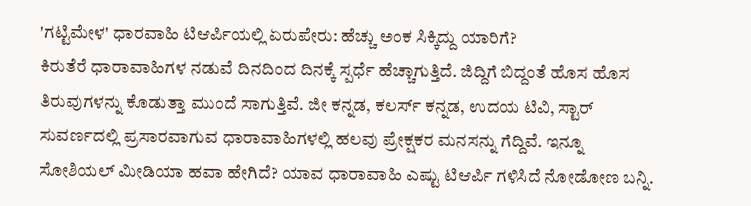'ಗಟ್ಟಿಮೇಳ' ಧಾರವಾಹಿ ಟಿಆರ್ಪಿಯಲ್ಲಿ ಏರುಪೇರು: ಹೆಚ್ಚು ಅಂಕ ಸಿಕ್ಕಿದ್ದು ಯಾರಿಗೆ?
ಕಿರುತೆರೆ ಧಾರಾವಾಹಿಗಳ ನಡುವೆ ದಿನದಿಂದ ದಿನಕ್ಕೆ ಸ್ಪರ್ಧೆ ಹೆಚ್ಚಾಗುತ್ತಿದೆ. ಜಿದ್ದಿಗೆ ಬಿದ್ದಂತೆ ಹೊಸ ಹೊಸ ತಿರುವುಗಳನ್ನು ಕೊಡುತ್ತಾ ಮುಂದೆ ಸಾಗುತ್ತಿವೆ. ಜೀ ಕನ್ನಡ, ಕಲರ್ಸ್ ಕನ್ನಡ, ಉದಯ ಟಿವಿ, ಸ್ಟಾರ್ ಸುವರ್ಣದಲ್ಲಿ ಪ್ರಸಾರವಾಗುವ ಧಾರಾವಾಹಿಗಳಲ್ಲಿ ಹಲವು ಪ್ರೇಕ್ಷಕರ ಮನಸನ್ನು ಗೆದ್ದಿವೆ. ಇನ್ನೂ ಸೋಶಿಯಲ್ ಮೀಡಿಯಾ ಹವಾ ಹೇಗಿದೆ? ಯಾವ ಧಾರಾವಾಹಿ ಎಷ್ಟು ಟಿಆರ್ಪಿ ಗಳಿಸಿದೆ ನೋಡೋಣ ಬನ್ನಿ.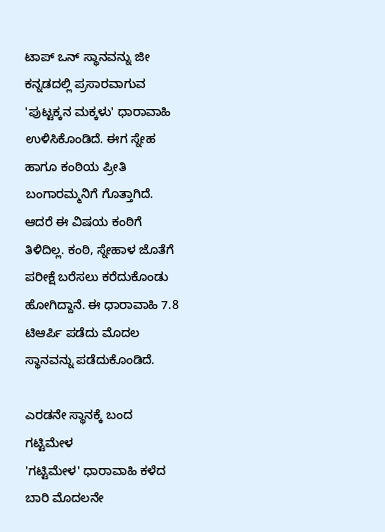ಟಾಪ್ ಒನ್ ಸ್ಥಾನವನ್ನು ಜೀ ಕನ್ನಡದಲ್ಲಿ ಪ್ರಸಾರವಾಗುವ 'ಪುಟ್ಟಕ್ಕನ ಮಕ್ಕಳು' ಧಾರಾವಾಹಿ ಉಳಿಸಿಕೊಂಡಿದೆ. ಈಗ ಸ್ನೇಹ ಹಾಗೂ ಕಂಠಿಯ ಪ್ರೀತಿ ಬಂಗಾರಮ್ಮನಿಗೆ ಗೊತ್ತಾಗಿದೆ. ಆದರೆ ಈ ವಿಷಯ ಕಂಠಿಗೆ ತಿಳಿದಿಲ್ಲ. ಕಂಠಿ, ಸ್ನೇಹಾಳ ಜೊತೆಗೆ ಪರೀಕ್ಷೆ ಬರೆಸಲು ಕರೆದುಕೊಂಡು ಹೋಗಿದ್ದಾನೆ. ಈ ಧಾರಾವಾಹಿ 7.8 ಟಿಆರ್ಪಿ ಪಡೆದು ಮೊದಲ ಸ್ಥಾನವನ್ನು ಪಡೆದುಕೊಂಡಿದೆ.

ಎರಡನೇ ಸ್ಥಾನಕ್ಕೆ ಬಂದ ಗಟ್ಟಿಮೇಳ
'ಗಟ್ಟಿಮೇಳ' ಧಾರಾವಾಹಿ ಕಳೆದ ಬಾರಿ ಮೊದಲನೇ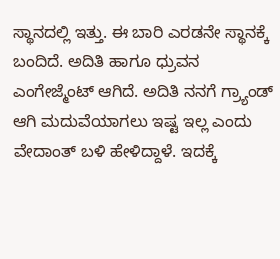ಸ್ಥಾನದಲ್ಲಿ ಇತ್ತು. ಈ ಬಾರಿ ಎರಡನೇ ಸ್ಥಾನಕ್ಕೆ ಬಂದಿದೆ. ಅದಿತಿ ಹಾಗೂ ಧ್ರುವನ ಎಂಗೇಜ್ಮೆಂಟ್ ಆಗಿದೆ. ಅದಿತಿ ನನಗೆ ಗ್ರ್ಯಾಂಡ್ ಆಗಿ ಮದುವೆಯಾಗಲು ಇಷ್ಟ ಇಲ್ಲ ಎಂದು ವೇದಾಂತ್ ಬಳಿ ಹೇಳಿದ್ದಾಳೆ. ಇದಕ್ಕೆ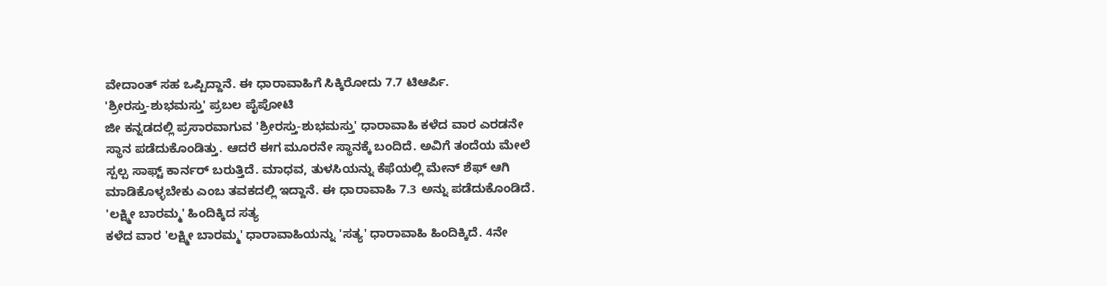ವೇದಾಂತ್ ಸಹ ಒಪ್ಪಿದ್ದಾನೆ. ಈ ಧಾರಾವಾಹಿಗೆ ಸಿಕ್ಕಿರೋದು 7.7 ಟಿಆರ್ಪಿ.
'ಶ್ರೀರಸ್ತು-ಶುಭಮಸ್ತು' ಪ್ರಬಲ ಪೈಪೋಟಿ
ಜೀ ಕನ್ನಡದಲ್ಲಿ ಪ್ರಸಾರವಾಗುವ 'ಶ್ರೀರಸ್ತು-ಶುಭಮಸ್ತು' ಧಾರಾವಾಹಿ ಕಳೆದ ವಾರ ಎರಡನೇ ಸ್ಥಾನ ಪಡೆದುಕೊಂಡಿತ್ತು. ಆದರೆ ಈಗ ಮೂರನೇ ಸ್ಥಾನಕ್ಕೆ ಬಂದಿದೆ. ಅವಿಗೆ ತಂದೆಯ ಮೇಲೆ ಸ್ಪಲ್ಪ ಸಾಫ್ಟ್ ಕಾರ್ನರ್ ಬರುತ್ತಿದೆ. ಮಾಧವ, ತುಳಸಿಯನ್ನು ಕೆಫೆಯಲ್ಲಿ ಮೇನ್ ಶೆಫ್ ಆಗಿ ಮಾಡಿಕೊಳ್ಳಬೇಕು ಎಂಬ ತವಕದಲ್ಲಿ ಇದ್ದಾನೆ. ಈ ಧಾರಾವಾಹಿ 7.3 ಅನ್ನು ಪಡೆದುಕೊಂಡಿದೆ.
'ಲಕ್ಷ್ಮೀ ಬಾರಮ್ಮ' ಹಿಂದಿಕ್ಕಿದ ಸತ್ಯ
ಕಳೆದ ವಾರ 'ಲಕ್ಷ್ಮೀ ಬಾರಮ್ಮ' ಧಾರಾವಾಹಿಯನ್ನು 'ಸತ್ಯ' ಧಾರಾವಾಹಿ ಹಿಂದಿಕ್ಕಿದೆ. 4ನೇ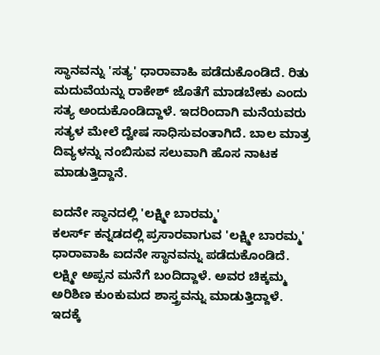ಸ್ಥಾನವನ್ನು 'ಸತ್ಯ' ಧಾರಾವಾಹಿ ಪಡೆದುಕೊಂಡಿದೆ. ರಿತು ಮದುವೆಯನ್ನು ರಾಕೇಶ್ ಜೊತೆಗೆ ಮಾಡಬೇಕು ಎಂದು ಸತ್ಯ ಅಂದುಕೊಂಡಿದ್ದಾಳೆ. ಇದರಿಂದಾಗಿ ಮನೆಯವರು ಸತ್ಯಳ ಮೇಲೆ ದ್ವೇಷ ಸಾಧಿಸುವಂತಾಗಿದೆ. ಬಾಲ ಮಾತ್ರ ದಿವ್ಯಳನ್ನು ನಂಬಿಸುವ ಸಲುವಾಗಿ ಹೊಸ ನಾಟಕ ಮಾಡುತ್ತಿದ್ದಾನೆ.

ಐದನೇ ಸ್ಥಾನದಲ್ಲಿ 'ಲಕ್ಷ್ಮೀ ಬಾರಮ್ಮ'
ಕಲರ್ಸ್ ಕನ್ನಡದಲ್ಲಿ ಪ್ರಸಾರವಾಗುವ 'ಲಕ್ಷ್ಮೀ ಬಾರಮ್ಮ' ಧಾರಾವಾಹಿ ಐದನೇ ಸ್ಥಾನವನ್ನು ಪಡೆದುಕೊಂಡಿದೆ. ಲಕ್ಷ್ಮೀ ಅಪ್ಪನ ಮನೆಗೆ ಬಂದಿದ್ದಾಳೆ. ಅವರ ಚಿಕ್ಕಮ್ಮ ಅರಿಶಿಣ ಕುಂಕುಮದ ಶಾಸ್ತ್ರವನ್ನು ಮಾಡುತ್ತಿದ್ದಾಳೆ. ಇದಕ್ಕೆ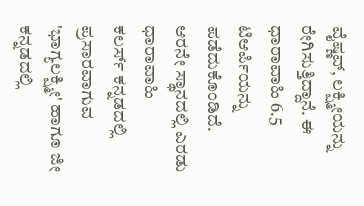ವೈಷ್ಣವ್, ಲಕ್ಷ್ಮೀಯನ್ನು ರೇಗಿಸುತ್ತಿದ್ದಾನೆ. ಈ ಧಾರಾವಾಹಿ 6.5 ಟಿಆರ್ಪಿಯನ್ನು ಪಡೆದುಕೊಂಡಿದೆ.
ಆರನೇ ಸ್ಥಾನದಲ್ಲಿ ಎರಡು ಧಾರಾವಾಹಿ
ಕಲರ್ಸ್ ಕನ್ನಡದಲ್ಲಿ ಪ್ರಸಾರವಾಗುವ 'ಭಾಗ್ಯಲಕ್ಷ್ಮೀ' ಹಾಗೂ ಜೀ ಕನ್ನಡದಲ್ಲಿ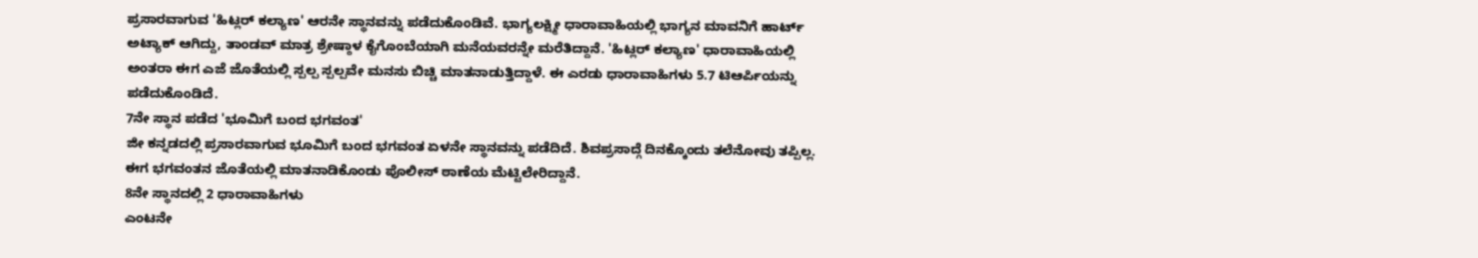ಪ್ರಸಾರವಾಗುವ 'ಹಿಟ್ಲರ್ ಕಲ್ಯಾಣ' ಆರನೇ ಸ್ಥಾನವನ್ನು ಪಡೆದುಕೊಂಡಿವೆ. ಭಾಗ್ಯಲಕ್ಷ್ಮೀ ಧಾರಾವಾಹಿಯಲ್ಲಿ ಭಾಗ್ಯನ ಮಾವನಿಗೆ ಹಾರ್ಟ್ ಅಟ್ಯಾಕ್ ಆಗಿದ್ದು, ತಾಂಡವ್ ಮಾತ್ರ ಶ್ರೇಷ್ಠಾಳ ಕೈಗೊಂಬೆಯಾಗಿ ಮನೆಯವರನ್ನೇ ಮರೆತಿದ್ದಾನೆ. 'ಹಿಟ್ಲರ್ ಕಲ್ಯಾಣ' ಧಾರಾವಾಹಿಯಲ್ಲಿ ಅಂತರಾ ಈಗ ಎಜೆ ಜೊತೆಯಲ್ಲಿ ಸ್ಪಲ್ಪ ಸ್ಪಲ್ಪವೇ ಮನಸು ಬಿಚ್ಚಿ ಮಾತನಾಡುತ್ತಿದ್ದಾಳೆ. ಈ ಎರಡು ಧಾರಾವಾಹಿಗಳು 5.7 ಟಿಆರ್ಪಿಯನ್ನು ಪಡೆದುಕೊಂಡಿದೆ.
7ನೇ ಸ್ಥಾನ ಪಡೆದ 'ಭೂಮಿಗೆ ಬಂದ ಭಗವಂತ'
ಜೀ ಕನ್ನಡದಲ್ಲಿ ಪ್ರಸಾರವಾಗುವ ಭೂಮಿಗೆ ಬಂದ ಭಗವಂತ ಏಳನೇ ಸ್ಥಾನವನ್ನು ಪಡೆದಿದೆ. ಶಿವಪ್ರಸಾದ್ಗೆ ದಿನಕ್ಕೊಂದು ತಲೆನೋವು ತಪ್ಪಿಲ್ಲ. ಈಗ ಭಗವಂತನ ಜೊತೆಯಲ್ಲಿ ಮಾತನಾಡಿಕೊಂಡು ಪೊಲೀಸ್ ಠಾಣೆಯ ಮೆಟ್ಟಿಲೇರಿದ್ದಾನೆ.
8ನೇ ಸ್ಥಾನದಲ್ಲಿ 2 ಧಾರಾವಾಹಿಗಳು
ಎಂಟನೇ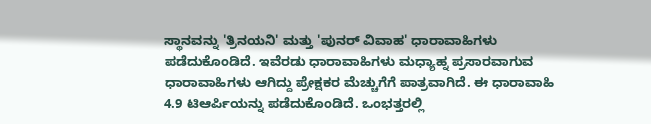ಸ್ಥಾನವನ್ನು 'ತ್ರಿನಯನಿ' ಮತ್ತು 'ಪುನರ್ ವಿವಾಹ' ಧಾರಾವಾಹಿಗಳು ಪಡೆದುಕೊಂಡಿದೆ. ಇವೆರಡು ಧಾರಾವಾಹಿಗಳು ಮಧ್ಯಾಹ್ನ ಪ್ರಸಾರವಾಗುವ ಧಾರಾವಾಹಿಗಳು ಆಗಿದ್ದು ಪ್ರೇಕ್ಷಕರ ಮೆಚ್ಚುಗೆಗೆ ಪಾತ್ರವಾಗಿದೆ. ಈ ಧಾರಾವಾಹಿ 4.9 ಟಿಆರ್ಪಿಯನ್ನು ಪಡೆದುಕೊಂಡಿದೆ. ಒಂಭತ್ತರಲ್ಲಿ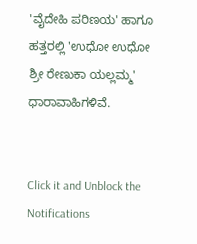'ವೈದೇಹಿ ಪರಿಣಯ' ಹಾಗೂ ಹತ್ತರಲ್ಲಿ 'ಉಧೋ ಉಧೋ ಶ್ರೀ ರೇಣುಕಾ ಯಲ್ಲಮ್ಮ' ಧಾರಾವಾಹಿಗಳಿವೆ.


Click it and Unblock the Notifications